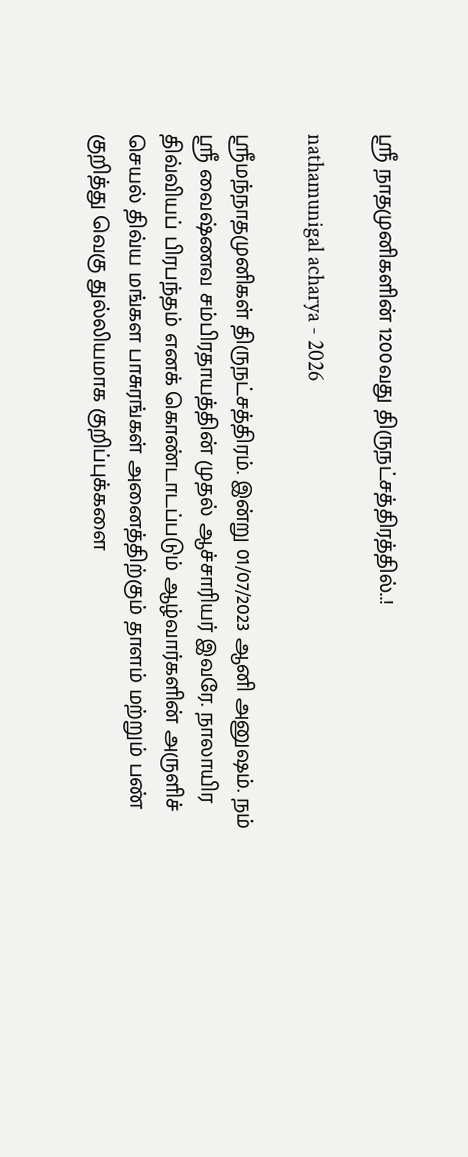ஸ்ரீ நாதமுனிகளின் 1200வது திருநட்சத்திரத்தில்..!

nathamunigal acharya - 2026

ஸ்ரீமந்நாதமுனிகள் திருநட்சத்திரம். இன்று 01/07/2023 ஆனி அனுஷம். நம் ஸ்ரீ வைஷ்ணவ சம்பிரதாயத்தின் முதல் ஆச்சாரியர் இவரே. நாலாயிர திவ்வியப் பிரபந்தம் எனக் கொண்டாடப்படும் ஆழ்வார்களின் அருளிச் செயல் திவ்ய மங்கள பாசுரங்கள் அனைத்திற்கும் தாளம் மற்றும் பண் குறித்து வெகு துல்லியமாக குறிப்புக்களை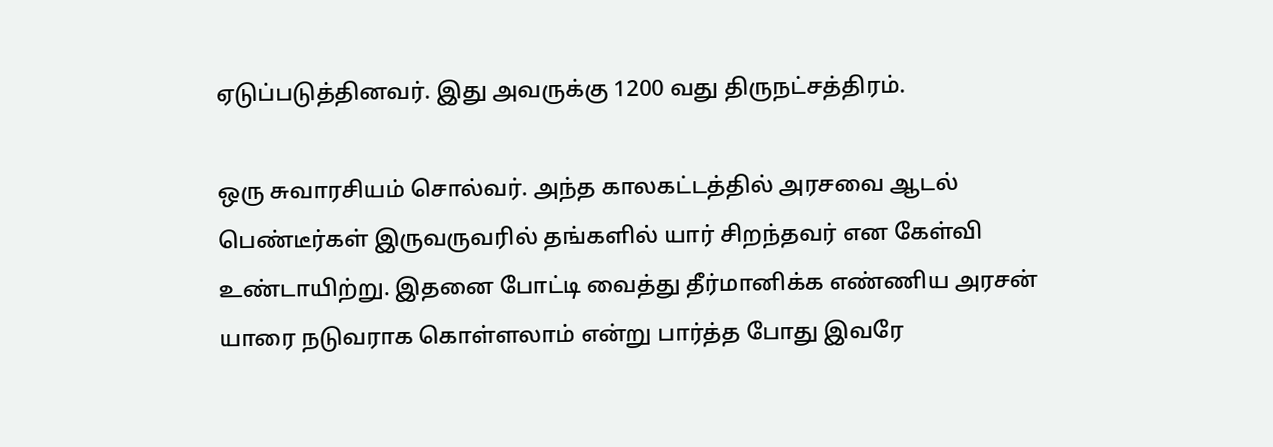ஏடுப்படுத்தினவர். இது அவருக்கு 1200 வது திருநட்சத்திரம்.

ஒரு சுவாரசியம் சொல்வர். அந்த காலகட்டத்தில் அரசவை ஆடல் பெண்டீர்கள் இருவருவரில் தங்களில் யார் சிறந்தவர் என கேள்வி உண்டாயிற்று. இதனை போட்டி வைத்து தீர்மானிக்க எண்ணிய அரசன் யாரை நடுவராக கொள்ளலாம் என்று பார்த்த போது இவரே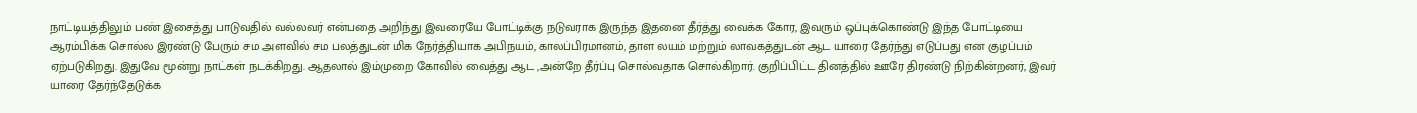நாட்டியத்திலும் பண் இசைத்து பாடுவதில் வல்லவர் என்பதை அறிந்து இவரையே போட்டிக்கு நடுவராக இருந்த இதனை தீர்த்து வைக்க கோர, இவரும் ஒப்புக்கொண்டு இந்த போட்டியை ஆரம்பிக்க சொல்ல இரண்டு பேரும் சம அளவில் சம பலத்துடன் மிக நேர்த்தியாக அபிநயம், காலப்பிரமானம், தாள லயம் மற்றும் லாவகத்துடன் ஆட யாரை தேர்ந்து எடுப்பது என குழப்பம் ஏற்படுகிறது. இதுவே மூன்று நாட்கள் நடக்கிறது. ஆதலால் இம்முறை கோவில் வைத்து ஆட ,அன்றே தீர்ப்பு சொல்வதாக சொல்கிறார். குறிப்பிட்ட தினத்தில் ஊரே திரண்டு நிற்கின்றனர், இவர் யாரை தேர்ந்தேடுக்க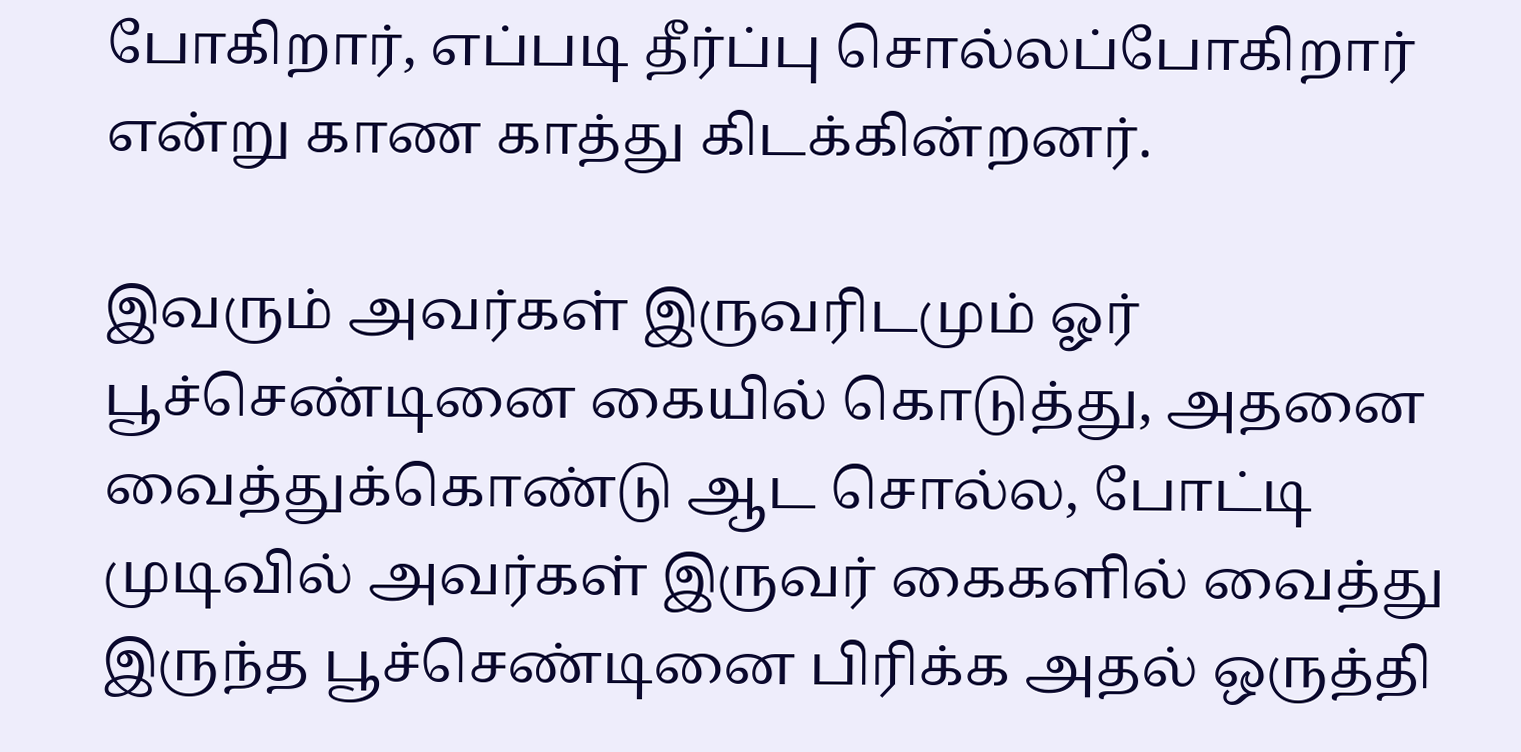போகிறார், எப்படி தீர்ப்பு சொல்லப்போகிறார் என்று காண காத்து கிடக்கின்றனர்.

இவரும் அவர்கள் இருவரிடமும் ஓர் பூச்செண்டினை கையில் கொடுத்து, அதனை வைத்துக்கொண்டு ஆட சொல்ல, போட்டி முடிவில் அவர்கள் இருவர் கைகளில் வைத்து இருந்த பூச்செண்டினை பிரிக்க அதல் ஒருத்தி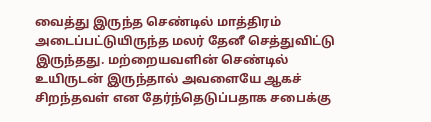வைத்து இருந்த செண்டில் மாத்திரம் அடைப்பட்டுயிருந்த மலர் தேனீ செத்துவிட்டு இருந்தது. மற்றையவளின் செண்டில் உயிருடன் இருந்தால் அவளையே ஆகச் சிறந்தவள் என தேர்ந்தெடுப்பதாக சபைக்கு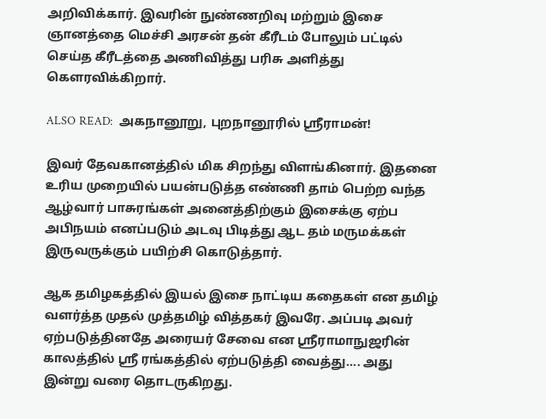அறிவிக்கார். இவரின் நுண்ணறிவு மற்றும் இசை ஞானத்தை மெச்சி அரசன் தன் கீரீடம் போலும் பட்டில் செய்த கீரீடத்தை அணிவித்து பரிசு அளித்து கௌரவிக்கிறார்.

ALSO READ:  அகநானூறு, புறநானூரில் ஸ்ரீராமன்!

இவர் தேவகானத்தில் மிக சிறந்து விளங்கினார். இதனை உரிய முறையில் பயன்படுத்த எண்ணி தாம் பெற்ற வந்த ஆழ்வார் பாசுரங்கள் அனைத்திற்கும் இசைக்கு ஏற்ப அபிநயம் எனப்படும் அடவு பிடித்து ஆட தம் மருமக்கள் இருவருக்கும் பயிற்சி கொடுத்தார்.

ஆக தமிழகத்தில் இயல் இசை நாட்டிய கதைகள் என தமிழ் வளர்த்த முதல் முத்தமிழ் வித்தகர் இவரே. அப்படி அவர் ஏற்படுத்தினதே அரையர் சேவை என ஸ்ரீராமாநுஜரின் காலத்தில் ஸ்ரீ ரங்கத்தில் ஏற்படுத்தி வைத்து…. அது இன்று வரை தொடருகிறது.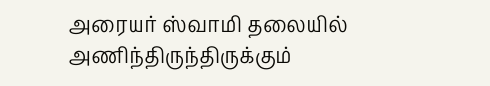அரையர் ஸ்வாமி தலையில் அணிந்திருந்திருக்கும்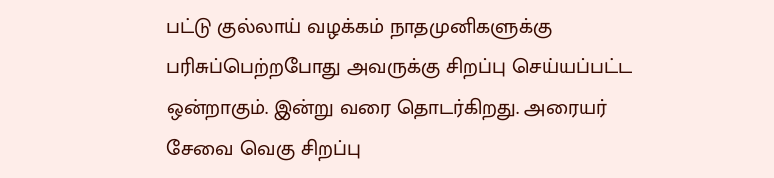பட்டு குல்லாய் வழக்கம் நாதமுனிகளுக்கு பரிசுப்பெற்றபோது அவருக்கு சிறப்பு செய்யப்பட்ட ஒன்றாகும். இன்று வரை தொடர்கிறது. அரையர் சேவை வெகு சிறப்பு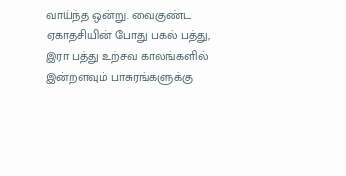வாய்ந்த ஒன்று. வைகுண்ட ஏகாதசியின் போது பகல் பத்து, இரா பத்து உற்சவ காலங்களில் இன்றளவும் பாசுரங்களுக்கு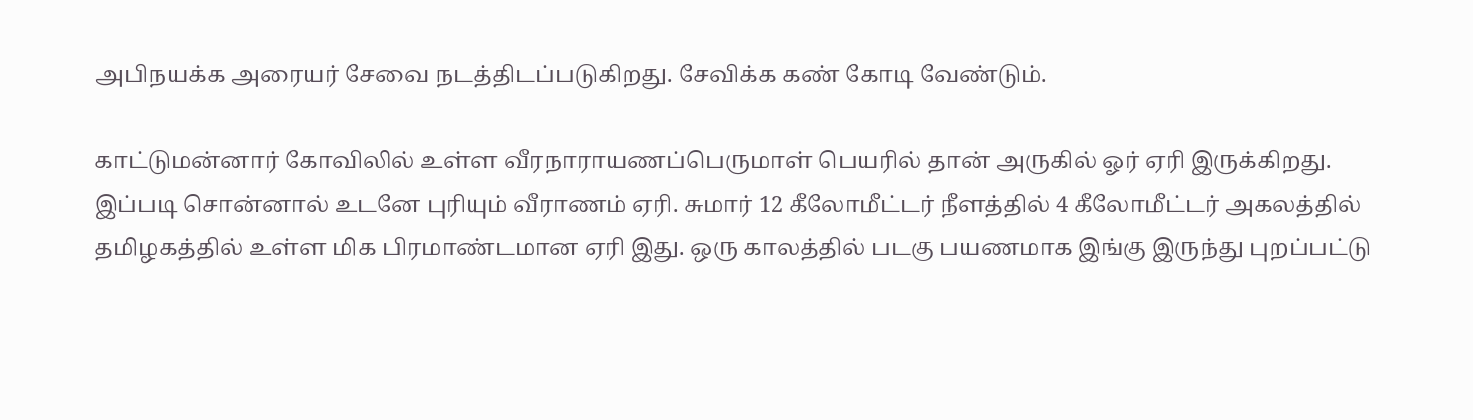அபிநயக்க அரையர் சேவை நடத்திடப்படுகிறது. சேவிக்க கண் கோடி வேண்டும்.

காட்டுமன்னார் கோவிலில் உள்ள வீரநாராயணப்பெருமாள் பெயரில் தான் அருகில் ஓர் ஏரி இருக்கிறது. இப்படி சொன்னால் உடனே புரியும் வீராணம் ஏரி. சுமார் 12 கீலோமீட்டர் நீளத்தில் 4 கீலோமீட்டர் அகலத்தில் தமிழகத்தில் உள்ள மிக பிரமாண்டமான ஏரி இது. ஒரு காலத்தில் படகு பயணமாக இங்கு இருந்து புறப்பட்டு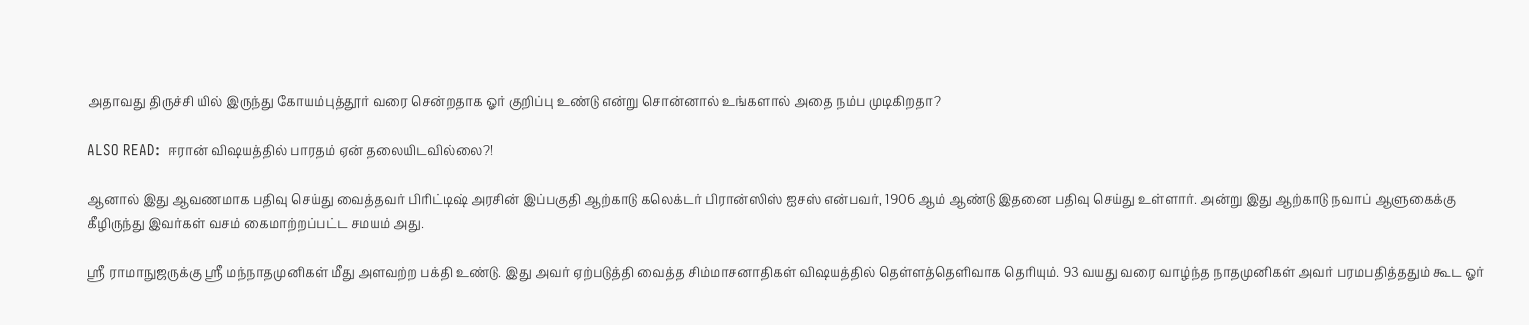அதாவது திருச்சி யில் இருந்து கோயம்புத்தூர் வரை சென்றதாக ஓர் குறிப்பு உண்டு என்று சொன்னால் உங்களால் அதை நம்ப முடிகிறதா?

ALSO READ:  ஈரான் விஷயத்தில் பாரதம் ஏன் தலையிடவில்லை?!

ஆனால் இது ஆவணமாக பதிவு செய்து வைத்தவர் பிரிட்டிஷ் அரசின் இப்பகுதி ஆற்காடு கலெக்டர் பிரான்ஸிஸ் ஐசஸ் என்பவர், 1906 ஆம் ஆண்டு இதனை பதிவு செய்து உள்ளார். அன்று இது ஆற்காடு நவாப் ஆளுகைக்கு கீழிருந்து இவர்கள் வசம் கைமாற்றப்பட்ட சமயம் அது.

ஸ்ரீ ராமாநுஜருக்கு ஸ்ரீ மந்நாதமுனிகள் மீது அளவற்ற பக்தி உண்டு. இது அவர் ஏற்படுத்தி வைத்த சிம்மாசனாதிகள் விஷயத்தில் தெள்ளத்தெளிவாக தெரியும். 93 வயது வரை வாழ்ந்த நாதமுனிகள் அவர் பரமபதித்ததும் கூட ஓர்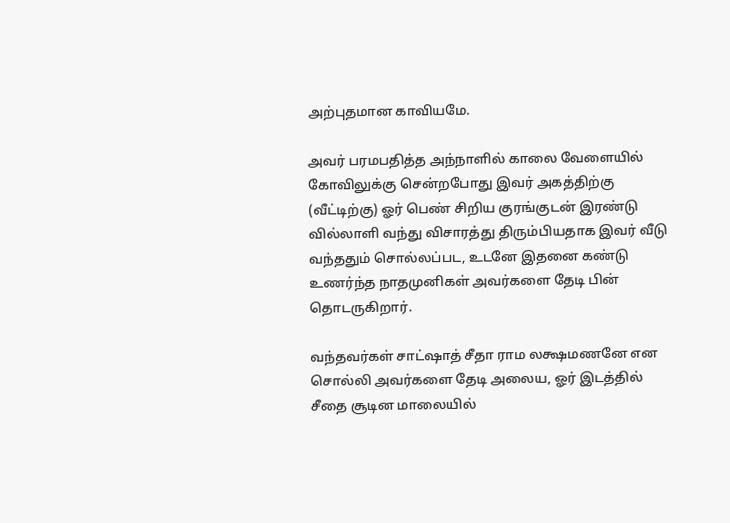அற்புதமான காவியமே.

அவர் பரமபதித்த அந்நாளில் காலை வேளையில் கோவிலுக்கு சென்றபோது இவர் அகத்திற்கு (வீட்டிற்கு) ஓர் பெண் சிறிய குரங்குடன் இரண்டு வில்லாளி வந்து விசாரத்து திரும்பியதாக இவர் வீடு வந்ததும் சொல்லப்பட, உடனே இதனை கண்டு உணர்ந்த நாதமுனிகள் அவர்களை தேடி பின் தொடருகிறார்.

வந்தவர்கள் சாட்ஷாத் சீதா ராம லக்ஷமணனே என சொல்லி அவர்களை தேடி அலைய, ஓர் இடத்தில் சீதை சூடின மாலையில்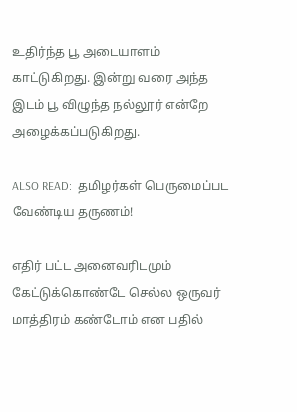உதிர்ந்த பூ அடையாளம் காட்டுகிறது. இன்று வரை அந்த இடம் பூ விழுந்த நல்லூர் என்றே அழைக்கப்படுகிறது.

ALSO READ:  தமிழர்கள் பெருமைப்பட வேண்டிய தருணம்!

எதிர் பட்ட அனைவரிடமும் கேட்டுக்கொண்டே செல்ல ஒருவர் மாத்திரம் கண்டோம் என பதில்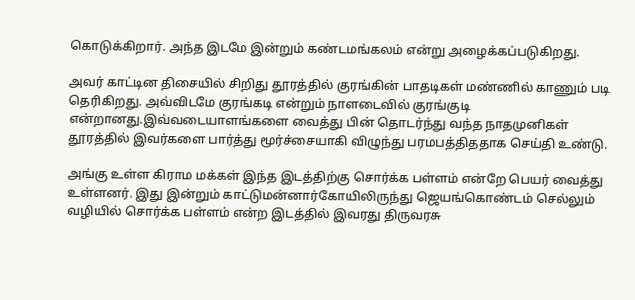கொடுக்கிறார். அந்த இடமே இன்றும் கண்டமங்கலம் என்று அழைக்கப்படுகிறது.

அவர் காட்டின திசையில் சிறிது தூரத்தில் குரங்கின் பாதடிகள் மண்ணில் காணும் படி தெரிகிறது. அவ்விடமே குரங்கடி என்றும் நாளடைவில் குரங்குடி என்றானது.இவ்வடையாளங்களை வைத்து பின் தொடர்ந்து வந்த நாதமுனிகள் தூரத்தில் இவர்களை பார்த்து மூர்ச்சையாகி விழுந்து பரமபத்திததாக செய்தி உண்டு.

அங்கு உள்ள கிராம மக்கள் இந்த இடத்திற்கு சொர்க்க பள்ளம் என்றே பெயர் வைத்து உள்ளனர். இது இன்றும் காட்டுமன்னார்கோயிலிருந்து ஜெயங்கொண்டம் செல்லும் வழியில் சொர்க்க பள்ளம் என்ற இடத்தில் இவரது திருவரசு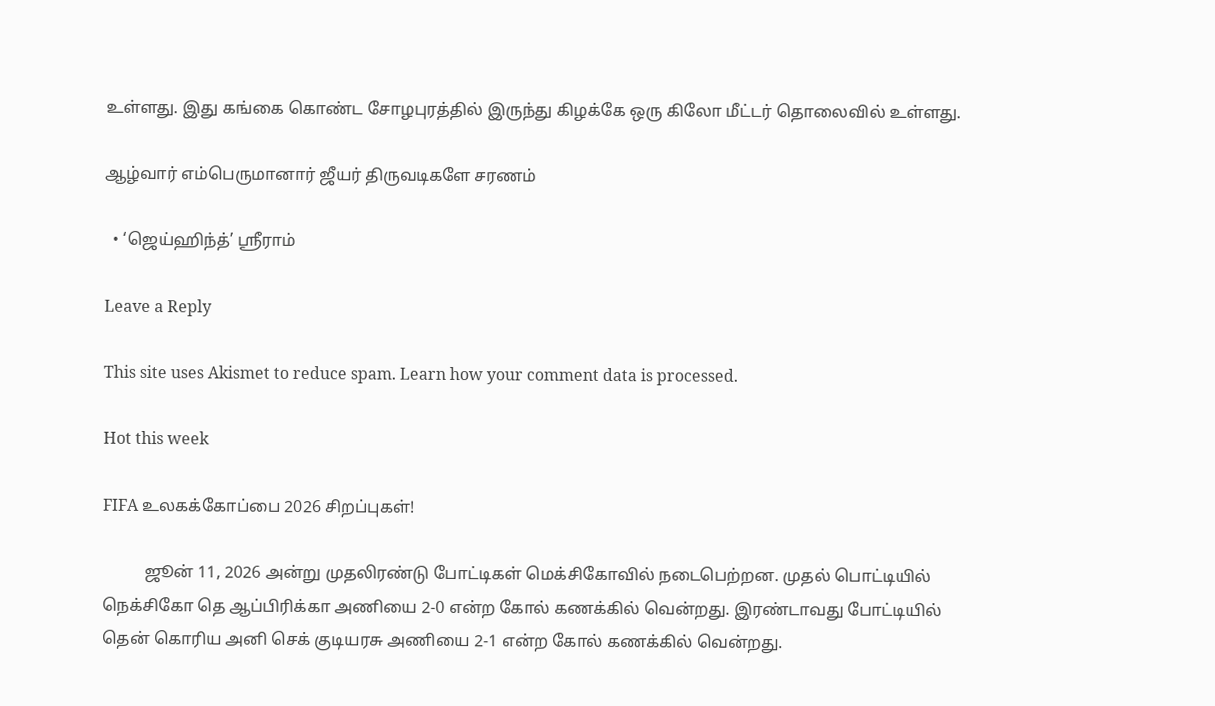உள்ளது. இது கங்கை கொண்ட சோழபுரத்தில் இருந்து கிழக்கே ஒரு கிலோ மீட்டர் தொலைவில் உள்ளது.

ஆழ்வார் எம்பெருமானார் ஜீயர் திருவடிகளே சரணம்

  • ‘ஜெய்ஹிந்த்’ ஸ்ரீராம்

Leave a Reply

This site uses Akismet to reduce spam. Learn how your comment data is processed.

Hot this week

FIFA உலகக்கோப்பை 2026 சிறப்புகள்!

          ஜூன் 11, 2026 அன்று முதலிரண்டு போட்டிகள் மெக்சிகோவில் நடைபெற்றன. முதல் பொட்டியில் நெக்சிகோ தெ ஆப்பிரிக்கா அணியை 2-0 என்ற கோல் கணக்கில் வென்றது. இரண்டாவது போட்டியில் தென் கொரிய அனி செக் குடியரசு அணியை 2-1 என்ற கோல் கணக்கில் வென்றது.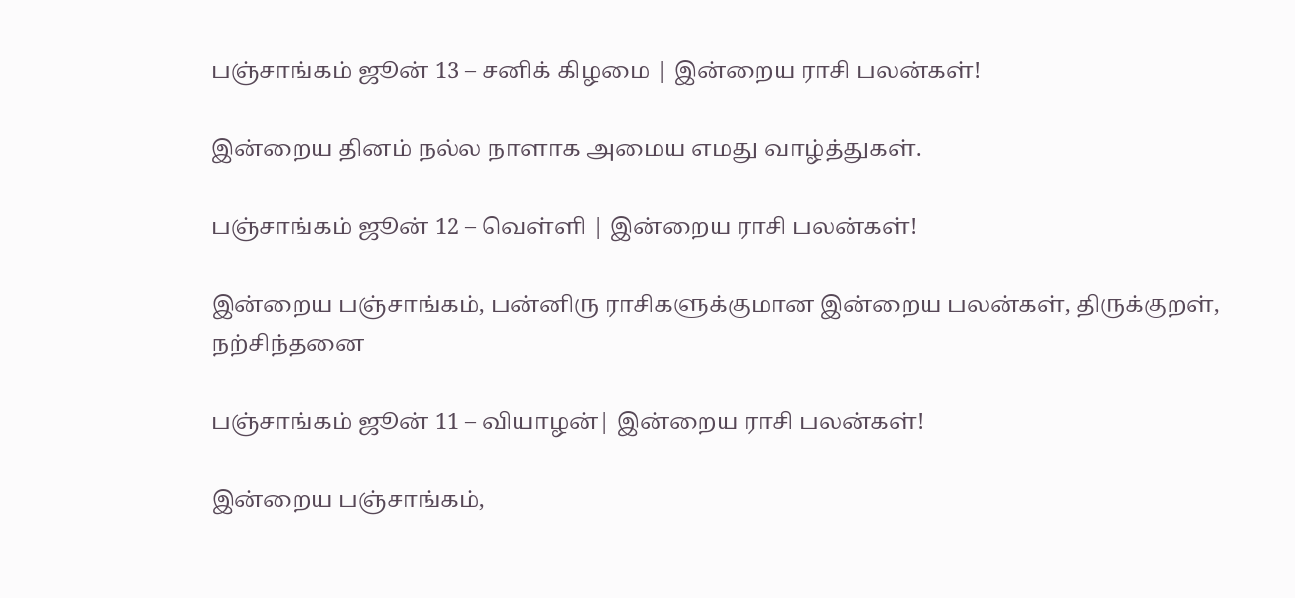பஞ்சாங்கம் ஜூன் 13 – சனிக் கிழமை | இன்றைய ராசி பலன்கள்!

இன்றைய தினம் நல்ல நாளாக அமைய எமது வாழ்த்துகள்.

பஞ்சாங்கம் ஜூன் 12 – வெள்ளி | இன்றைய ராசி பலன்கள்!

இன்றைய பஞ்சாங்கம், பன்னிரு ராசிகளுக்குமான இன்றைய பலன்கள், திருக்குறள், நற்சிந்தனை

பஞ்சாங்கம் ஜூன் 11 – வியாழன்| இன்றைய ராசி பலன்கள்!

இன்றைய பஞ்சாங்கம்,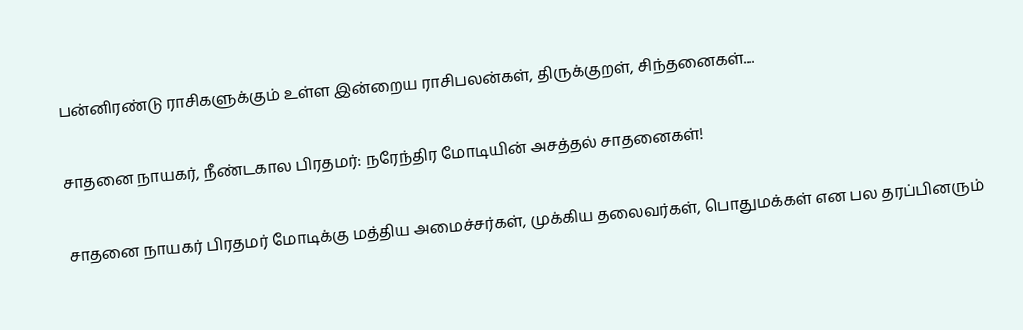பன்னிரண்டு ராசிகளுக்கும் உள்ள இன்றைய ராசிபலன்கள், திருக்குறள், சிந்தனைகள்....

சாதனை நாயகர், நீண்டகால பிரதமர்: நரேந்திர மோடியின் அசத்தல் சாதனைகள்!

சாதனை நாயகர் பிரதமர் மோடிக்கு மத்திய அமைச்சர்கள், முக்கிய தலைவர்கள், பொதுமக்கள் என பல தரப்பினரும்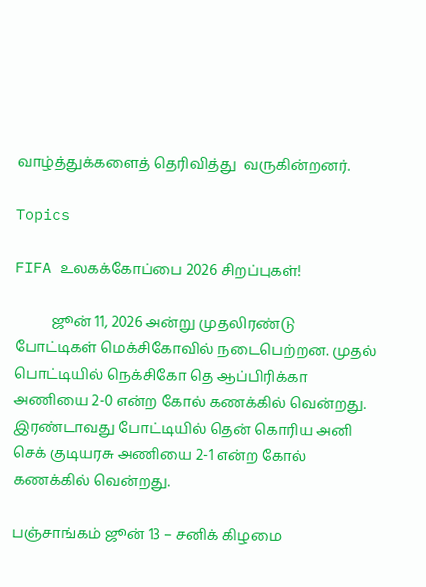வாழ்த்துக்களைத் தெரிவித்து  வருகின்றனர்.

Topics

FIFA உலகக்கோப்பை 2026 சிறப்புகள்!

          ஜூன் 11, 2026 அன்று முதலிரண்டு போட்டிகள் மெக்சிகோவில் நடைபெற்றன. முதல் பொட்டியில் நெக்சிகோ தெ ஆப்பிரிக்கா அணியை 2-0 என்ற கோல் கணக்கில் வென்றது. இரண்டாவது போட்டியில் தென் கொரிய அனி செக் குடியரசு அணியை 2-1 என்ற கோல் கணக்கில் வென்றது.

பஞ்சாங்கம் ஜூன் 13 – சனிக் கிழமை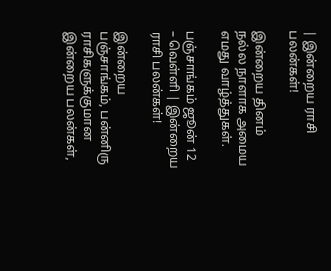| இன்றைய ராசி பலன்கள்!

இன்றைய தினம் நல்ல நாளாக அமைய எமது வாழ்த்துகள்.

பஞ்சாங்கம் ஜூன் 12 – வெள்ளி | இன்றைய ராசி பலன்கள்!

இன்றைய பஞ்சாங்கம், பன்னிரு ராசிகளுக்குமான இன்றைய பலன்கள்,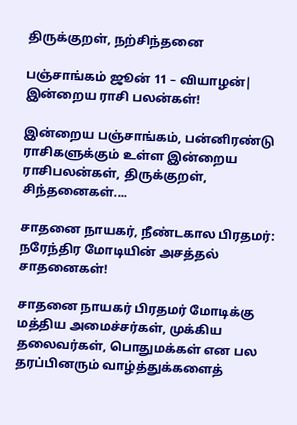திருக்குறள், நற்சிந்தனை

பஞ்சாங்கம் ஜூன் 11 – வியாழன்| இன்றைய ராசி பலன்கள்!

இன்றைய பஞ்சாங்கம், பன்னிரண்டு ராசிகளுக்கும் உள்ள இன்றைய ராசிபலன்கள், திருக்குறள், சிந்தனைகள்....

சாதனை நாயகர், நீண்டகால பிரதமர்: நரேந்திர மோடியின் அசத்தல் சாதனைகள்!

சாதனை நாயகர் பிரதமர் மோடிக்கு மத்திய அமைச்சர்கள், முக்கிய தலைவர்கள், பொதுமக்கள் என பல தரப்பினரும் வாழ்த்துக்களைத்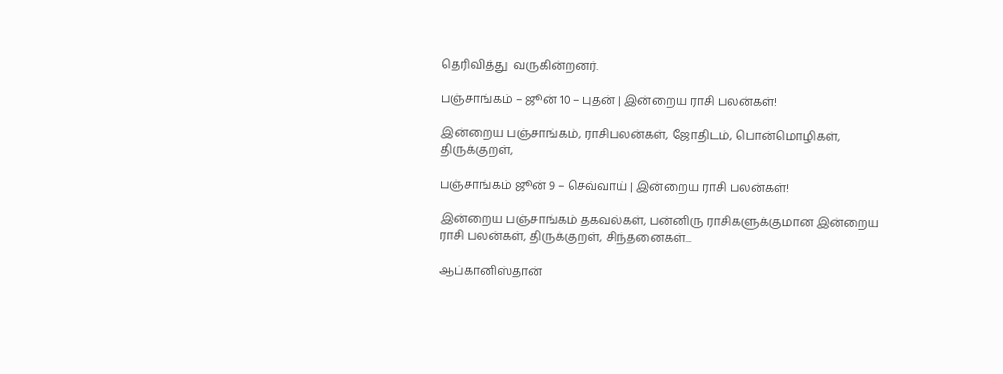தெரிவித்து  வருகின்றனர்.

பஞ்சாங்கம் – ஜூன் 10 – புதன் | இன்றைய ராசி பலன்கள்!

இன்றைய பஞ்சாங்கம், ராசிபலன்கள், ஜோதிடம், பொன்மொழிகள், திருக்குறள்,

பஞ்சாங்கம் ஜூன் 9 – செவ்வாய் | இன்றைய ராசி பலன்கள்!

இன்றைய பஞ்சாங்கம் தகவல்கள், பன்னிரு ராசிகளுக்குமான இன்றைய ராசி பலன்கள், திருக்குறள், சிந்தனைகள்...

ஆப்கானிஸ்தான்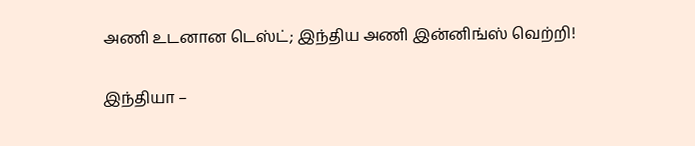அணி உடனான டெஸ்ட்; இந்திய அணி இன்னிங்ஸ் வெற்றி!

இந்தியா –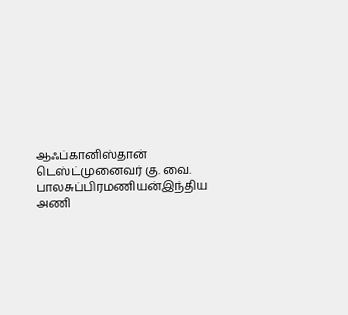ஆஃப்கானிஸ்தான் டெஸ்ட்முனைவர் கு. வை. பாலசுப்பிரமணியன்இந்திய அணி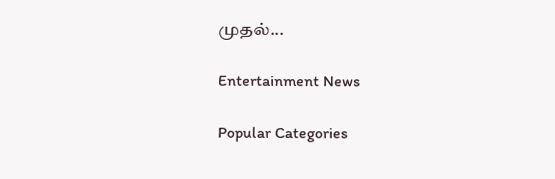முதல்...

Entertainment News

Popular Categories